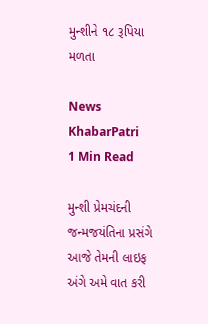મુન્શીને ૧૮ રૂપિયા મળતા

News KhabarPatri
1 Min Read

મુન્શી પ્રેમચંદની જન્મજયંતિના પ્રસંગે આજે તેમની લાઇફ અંગે અમે વાત કરી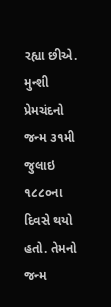રહ્યા છીએ. મુન્શી પ્રેમચંદનો જન્મ ૩૧મી જુલાઇ ૧૮૮૦ના દિવસે થયો હતો. તેમનો જન્મ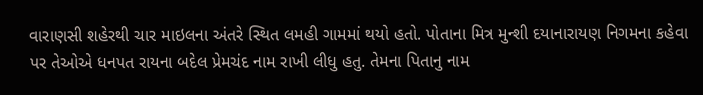વારાણસી શહેરથી ચાર માઇલના અંતરે સ્થિત લમહી ગામમાં થયો હતો. પોતાના મિત્ર મુન્શી દયાનારાયણ નિગમના કહેવા પર તેઓએ ધનપત રાયના બદેલ પ્રેમચંદ નામ રાખી લીધુ હતુ. તેમના પિતાનુ નામ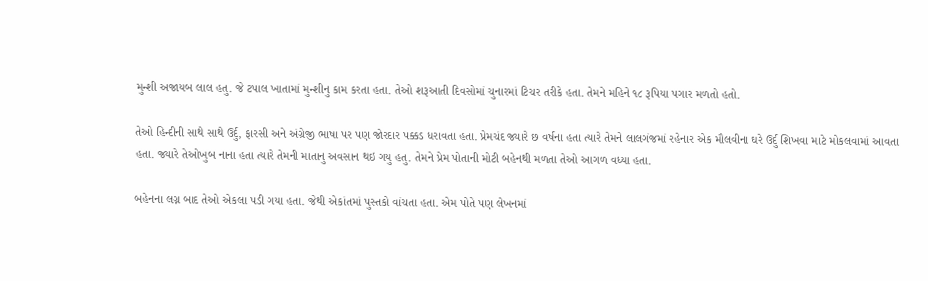મુન્શી અજાયબ લાલ હતુ. જે ટપાલ ખાતામાં મુન્શીનુ કામ કરતા હતા. તેઓ શરૂઆતી દિવસોમાં ચુનારમાં ટિચર તરીકે હતા. તેમને મહિને ૧૮ રૂપિયા પગાર મળતો હતો.

તેઓ હિન્દીની સાથે સાથે ઉર્દુ, ફારસી અને અંગ્રેજી ભાષા પર પણ જોરદાર પક્કડ ધરાવતા હતા. પ્રેમચંદ જ્યારે છ વર્ષના હતા ત્યારે તેમને લાલગંજમાં રહેનાર એક મૌલવીના ઘરે ઉર્દુ શિખવા માટે મોકલવામાં આવતા હતા. જ્યારે તેઓખુબ નાના હતા ત્યારે તેમની માતાનુ અવસાન થઇ ગયુ હતુ. તેમને પ્રેમ પોતાની મોટી બહેનથી મળતા તેઓ આગળ વધ્યા હતા.

બહેનના લગ્ન બાદ તેઓ એકલા પડી ગયા હતા. જેથી એકાંતમાં પુસ્તકો વાંચતા હતા. એમ પોતે પણ લેખનમાં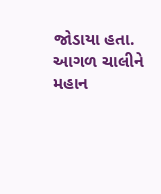જોડાયા હતા. આગળ ચાલીને મહાન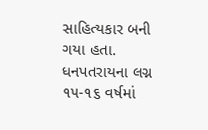સાહિત્યકાર બની ગયા હતા. ધનપતરાયના લગ્ન ૧૫-૧૬ વર્ષમાં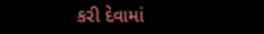કરી દેવામાં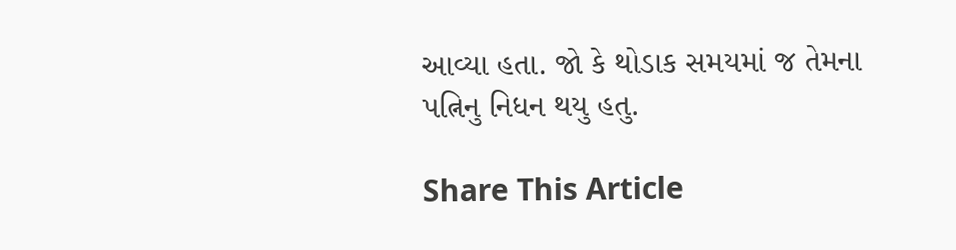આવ્યા હતા. જો કે થોડાક સમયમાં જ તેમના પત્નિનુ નિધન થયુ હતુ.

Share This Article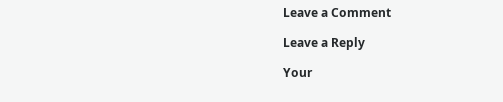Leave a Comment

Leave a Reply

Your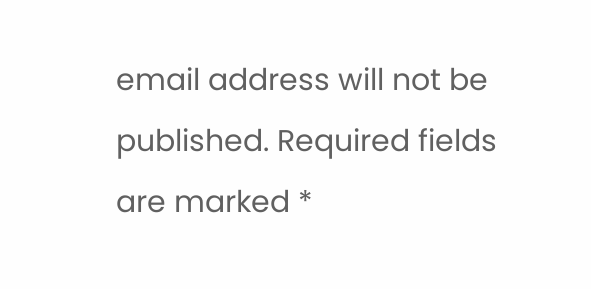email address will not be published. Required fields are marked *